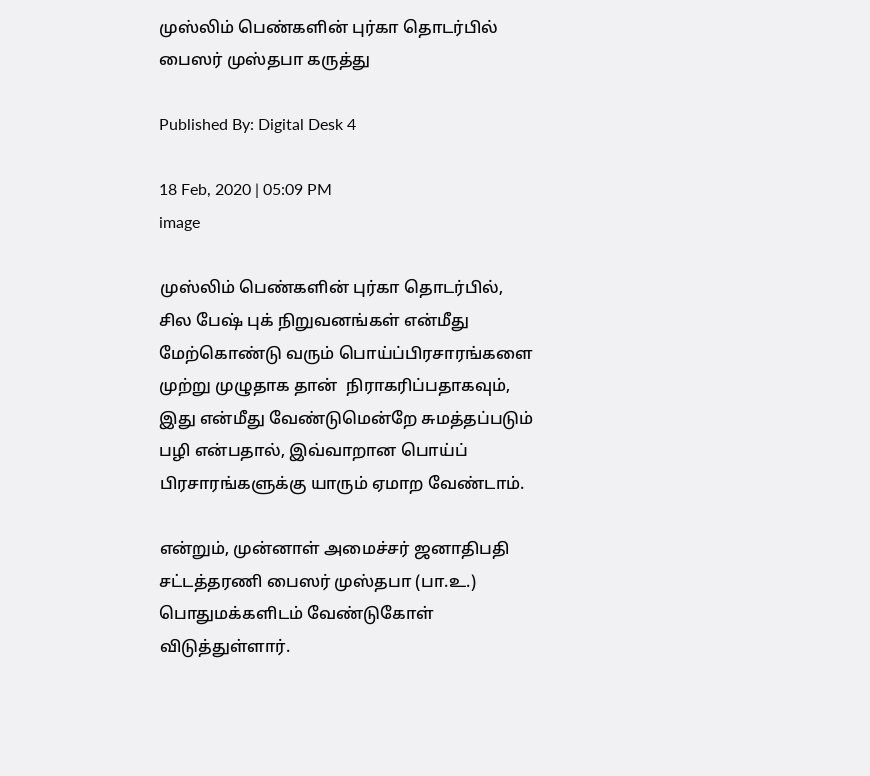முஸ்லிம் பெண்களின் புர்கா தொடர்பில் பைஸர் முஸ்தபா கருத்து

Published By: Digital Desk 4

18 Feb, 2020 | 05:09 PM
image

முஸ்லிம் பெண்களின் புர்கா தொடர்பில், சில பேஷ் புக் நிறுவனங்கள் என்மீது மேற்கொண்டு வரும் பொய்ப்பிரசாரங்களை முற்று முழுதாக தான்  நிராகரிப்பதாகவும், இது என்மீது வேண்டுமென்றே சுமத்தப்படும் பழி என்பதால், இவ்வாறான பொய்ப் பிரசாரங்களுக்கு யாரும் ஏமாற வேண்டாம்.

என்றும், முன்னாள் அமைச்சர் ஜனாதிபதி சட்டத்தரணி பைஸர் முஸ்தபா (பா.உ.) பொதுமக்களிடம் வேண்டுகோள் விடுத்துள்ளார்.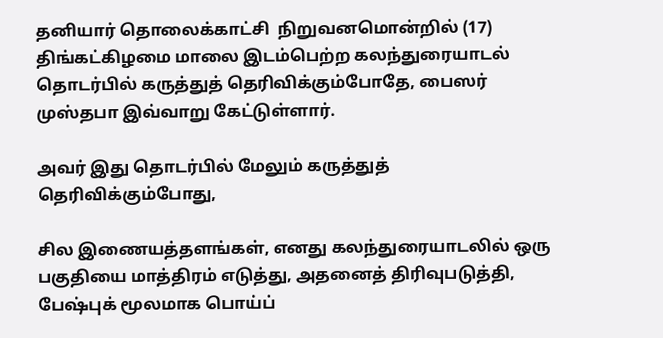தனியார் தொலைக்காட்சி  நிறுவனமொன்றில் (17) திங்கட்கிழமை மாலை இடம்பெற்ற கலந்துரையாடல் தொடர்பில் கருத்துத் தெரிவிக்கும்போதே, பைஸர் முஸ்தபா இவ்வாறு கேட்டுள்ளார்.

அவர் இது தொடர்பில் மேலும் கருத்துத் தெரிவிக்கும்போது,

சில இணையத்தளங்கள், எனது கலந்துரையாடலில் ஒரு பகுதியை மாத்திரம் எடுத்து, அதனைத் திரிவுபடுத்தி, பேஷ்புக் மூலமாக பொய்ப்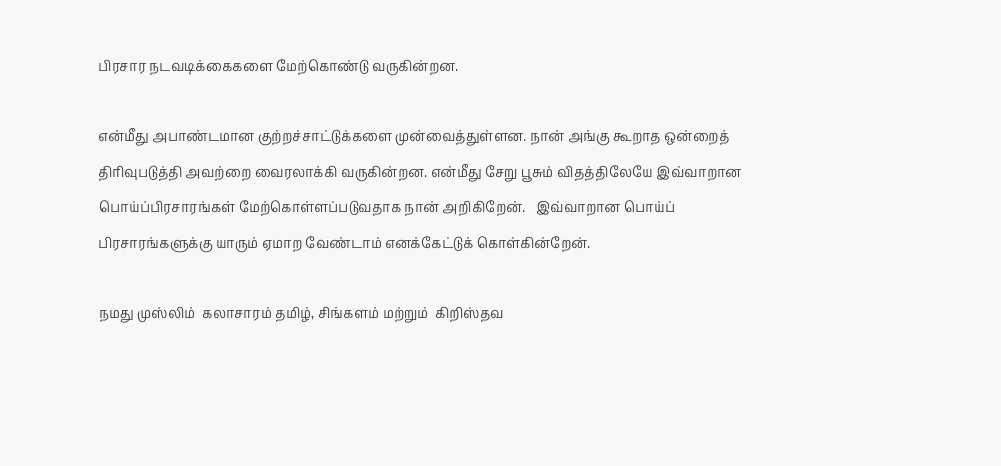பிரசார நடவடிக்கைகளை மேற்கொண்டு வருகின்றன.

என்மீது அபாண்டமான குற்றச்சாட்டுக்களை முன்வைத்துள்ளன. நான் அங்கு கூறாத ஒன்றைத் திரிவுபடுத்தி அவற்றை வைரலாக்கி வருகின்றன. என்மீது சேறு பூசும் விதத்திலேயே இவ்வாறான பொய்ப்பிரசாரங்கள் மேற்கொள்ளப்படுவதாக நான் அறிகிறேன்.   இவ்வாறான பொய்ப் பிரசாரங்களுக்கு யாரும் ஏமாற வேண்டாம் எனக்கேட்டுக் கொள்கின்றேன்.

நமது முஸ்லிம்  கலாசாரம் தமிழ், சிங்களம் மற்றும்  கிறிஸ்தவ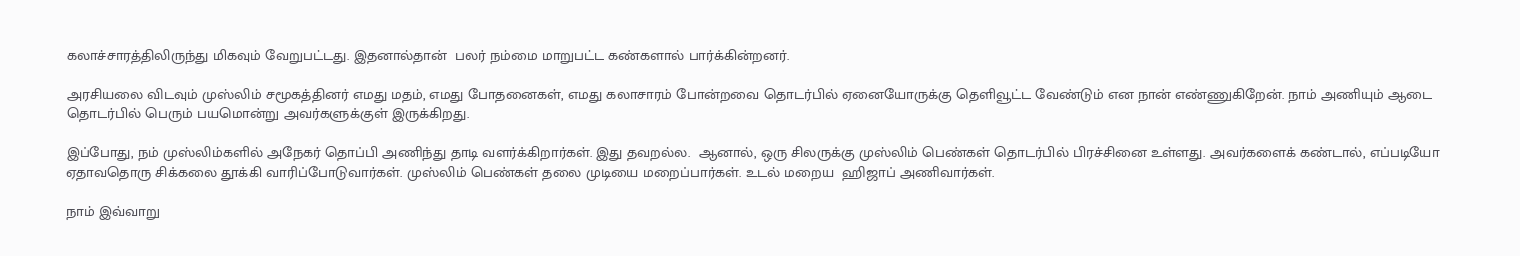கலாச்சாரத்திலிருந்து மிகவும் வேறுபட்டது. இதனால்தான்  பலர் நம்மை மாறுபட்ட கண்களால் பார்க்கின்றனர்.

அரசியலை விடவும் முஸ்லிம் சமூகத்தினர் எமது மதம், எமது போதனைகள், எமது கலாசாரம் போன்றவை தொடர்பில் ஏனையோருக்கு தெளிவூட்ட வேண்டும் என நான் எண்ணுகிறேன். நாம் அணியும் ஆடை தொடர்பில் பெரும் பயமொன்று அவர்களுக்குள் இருக்கிறது.

இப்போது, நம் முஸ்லிம்களில் அநேகர் தொப்பி அணிந்து தாடி வளர்க்கிறார்கள். இது தவறல்ல.  ஆனால், ஒரு சிலருக்கு முஸ்லிம் பெண்கள் தொடர்பில் பிரச்சினை உள்ளது. அவர்களைக் கண்டால், எப்படியோ ஏதாவதொரு சிக்கலை தூக்கி வாரிப்போடுவார்கள். முஸ்லிம் பெண்கள் தலை முடியை மறைப்பார்கள். உடல் மறைய  ஹிஜாப் அணிவார்கள்.

நாம் இவ்வாறு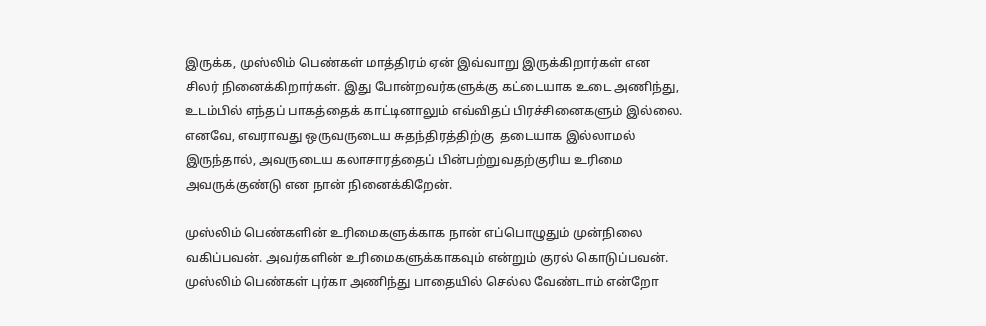இருக்க, முஸ்லிம் பெண்கள் மாத்திரம் ஏன் இவ்வாறு இருக்கிறார்கள் என சிலர் நினைக்கிறார்கள். இது போன்றவர்களுக்கு கட்டையாக உடை அணிந்து, உடம்பில் எந்தப் பாகத்தைக் காட்டினாலும் எவ்விதப் பிரச்சினைகளும் இல்லை. எனவே, எவராவது ஒருவருடைய சுதந்திரத்திற்கு  தடையாக இல்லாமல் இருந்தால், அவருடைய கலாசாரத்தைப் பின்பற்றுவதற்குரிய உரிமை அவருக்குண்டு என நான் நினைக்கிறேன்.

முஸ்லிம் பெண்களின் உரிமைகளுக்காக நான் எப்பொழுதும் முன்நிலை வகிப்பவன். அவர்களின் உரிமைகளுக்காகவும் என்றும் குரல் கொடுப்பவன். முஸ்லிம் பெண்கள் புர்கா அணிந்து பாதையில் செல்ல வேண்டாம் என்றோ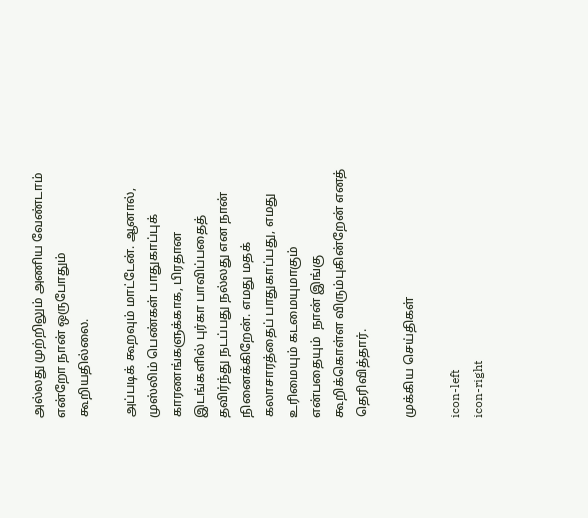அல்லது முற்றிலும் அணிய வேண்டாம் என்றோ நான் ஒருபோதும் கூறியதில்லை.

அப்படிக் கூறவும் மாட்டேன். ஆனால்,  முஸ்லிம் பெண்கள் பாதுகாப்புக் காரணங்களுக்காக, பிரதான இடங்களில் புர்கா பாவிப்பதைத் தவிர்ந்து நடப்பது நல்லது என நான் நினைக்கிறேன். எமது மதக் கலாசாரத்தைப் பாதுகாப்பது, எமது உரிமையும் கடமையுமாகும் என்பதையும்  நான் இங்கு கூறிக்கொள்ள விரும்புகின்றேன் எனத் தெரிவித்தார்.

முக்கிய செய்திகள்

icon-left
icon-right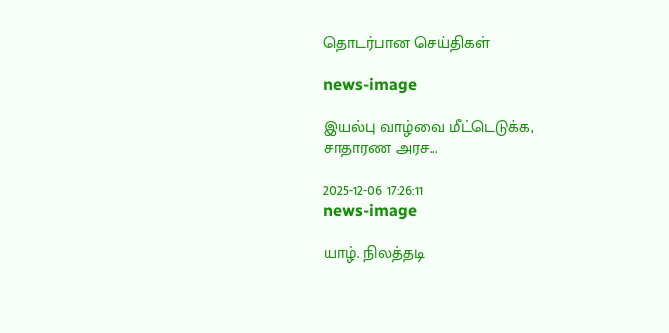தொடர்பான செய்திகள்

news-image

இயல்பு வாழ்வை மீட்டெடுக்க, சாதாரண அரச...

2025-12-06 17:26:11
news-image

யாழ். நிலத்தடி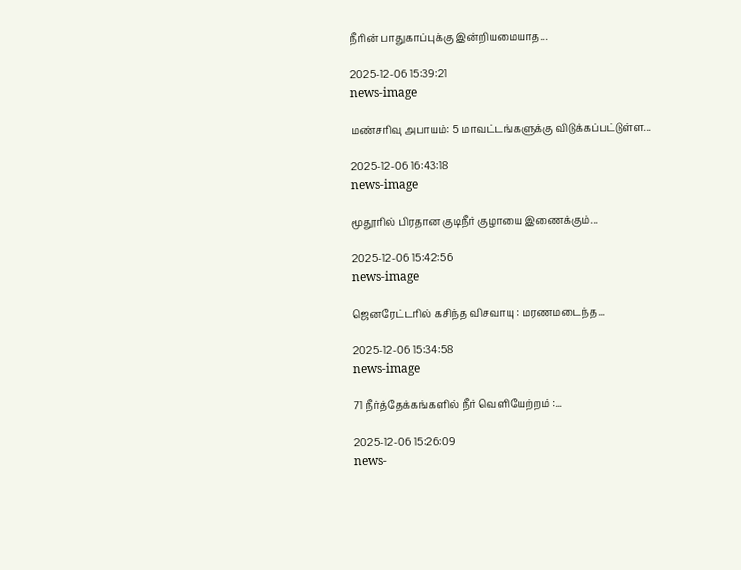நீரின் பாதுகாப்புக்கு இன்றியமையாத...

2025-12-06 15:39:21
news-image

மண்சரிவு அபாயம்: 5 மாவட்டங்களுக்கு விடுக்கப்பட்டுள்ள...

2025-12-06 16:43:18
news-image

மூதூரில் பிரதான குடிநீர் குழாயை இணைக்கும்...

2025-12-06 15:42:56
news-image

ஜெனரேட்டரில் கசிந்த விசவாயு : மரணமடைந்த...

2025-12-06 15:34:58
news-image

71 நீர்த்தேக்கங்களில் நீர் வெளியேற்றம் :...

2025-12-06 15:26:09
news-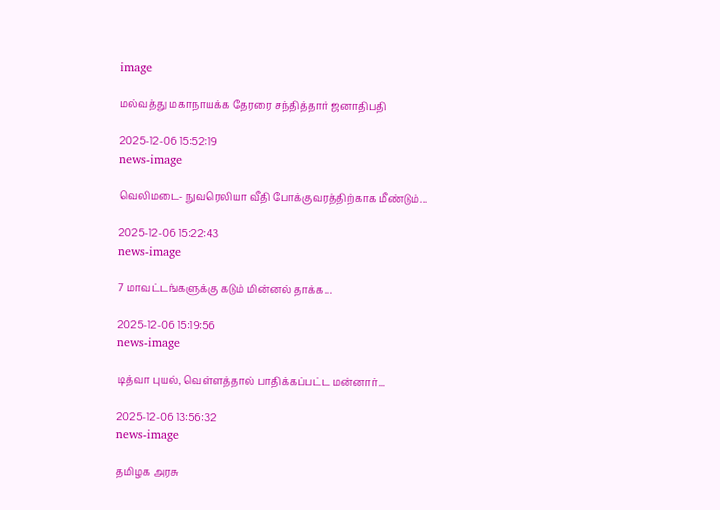image

மல்வத்து மகாநாயக்க தேரரை சந்தித்தார் ஜனாதிபதி

2025-12-06 15:52:19
news-image

வெலிமடை- நுவரெலியா வீதி போக்குவரத்திற்காக மீண்டும்...

2025-12-06 15:22:43
news-image

7 மாவட்டங்களுக்கு கடும் மின்னல் தாக்க...

2025-12-06 15:19:56
news-image

டித்வா புயல், வெள்ளத்தால் பாதிக்கப்பட்ட மன்னார்...

2025-12-06 13:56:32
news-image

தமிழக அரசு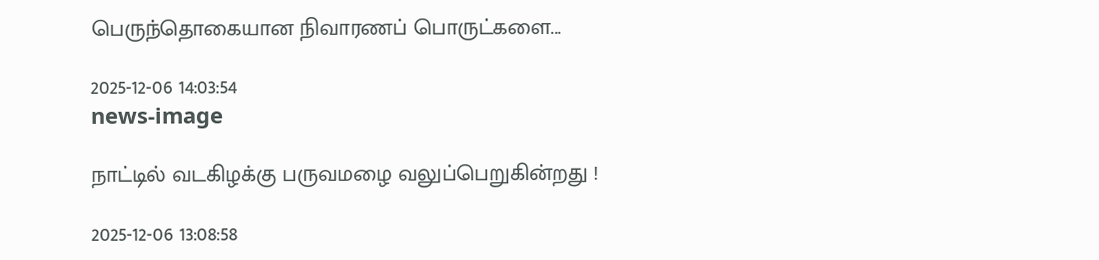பெருந்தொகையான நிவாரணப் பொருட்களை...

2025-12-06 14:03:54
news-image

நாட்டில் வடகிழக்கு பருவமழை வலுப்பெறுகின்றது !

2025-12-06 13:08:58